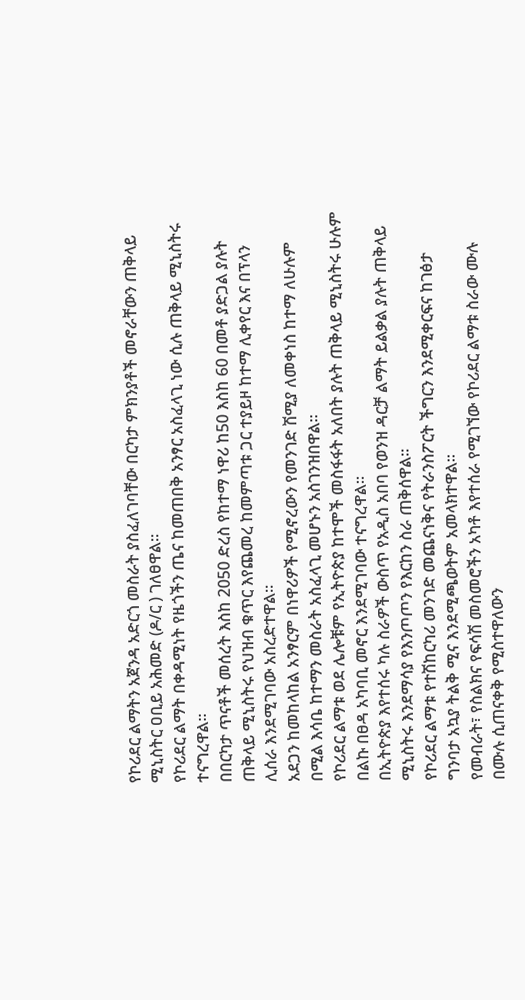የኮሪደር ልማትን አጀንዳ አድርጎ መስራት ያስፈለገባቸው በርካታ ምክንያቶች መኖራቸውን ጠቅላይ ሚኒስትር ዐቢይ አሕመድ (ዶ/ር ) ገለፀዋል።
የኮሪደር ልማት በቀዳሚነት የዜጎችን ጤና ከመጠበቅ አንፃር አስፈላጊ ነው ሲሉ ጠቅላይ ሚኒስትሩ ተናግረዋል።
በበርካታ ጥናቶች መሰረት እስከ 2050 ድረስ የከተማ ነዋሪ ከ50 እስከ 60 በመቶ ያድጋል ያሉት ጠቅላይ ሚኒስትሩ የህዝብ ቁጥር እየጨመረ ከመምጣቱ ጋር ተያይዞ ከተማ ሊቀየር እና በፕላን ሊሰራ እንደሚገባው አስረድተዋል።
አደጋን ከመከላከል አንፃርም በነዋሪዎች የሚኖረውን የመንገድ ሽሚያ ለመቀነስ ከተማ ለሁሉም በሚል እሳቤ ከተማን መስራት አስፈላጊ መሆኑን አስገንዝበዋል።
የኮሪደር ልማቱ ወደ ሌሎቹም የኢትዮጵያ ከተሞች መስፋፋት አለበት ያሉት ጠቅላይ ሚኒስትሩ ሁሉም በልኩ በፀዳ አካባቢ መኖር እንደሚገባው ተናግረዋል።
በኢትዮጵያ እየተሰሩ ካሉ ስራዎች ውስጥ የአዲስ አበባ የወንዝ ዳርቻ ልማት ይልቃል ያሉት ጠቅላይ ሚኒስትሩ እንደማሳያ የእንጦጦን የእርከን ስራ ጠቅሰዋል።
የኮሪደር ልማቱ የተሽከርካሪ መንገድ መጨናነቅና የትራንስፖርት ችግርን እንደሚቀርፍና ከገፅታ ግንባታ አኳያ ትልቅ ሚና እንደሚጫወትም አመላክተዋል።
የመብራት፣ የስልክና የፍሳሽ መስመሮችን አካቶ እየተሰራ የሚገኘው የኮሪደር ልማቱ ስራው ሙሉ በሙሉ ሲጠናቀቅ የሚስተዋለውን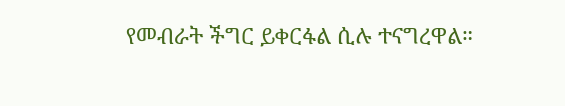የመብራት ችግር ይቀርፋል ሲሉ ተናግረዋል።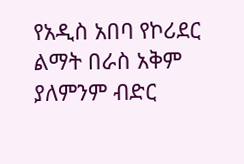የአዲስ አበባ የኮሪደር ልማት በራስ አቅም ያለምንም ብድር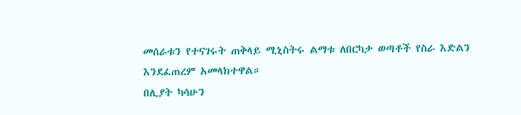መሰራቱን የተናገሩት ጠቅላይ ሚኒስትሩ ልማቱ ለበርካታ ወጣቶች የስራ እድልን እንደፈጠረም አመላክተዋል።
በሊያት ካሳሁን